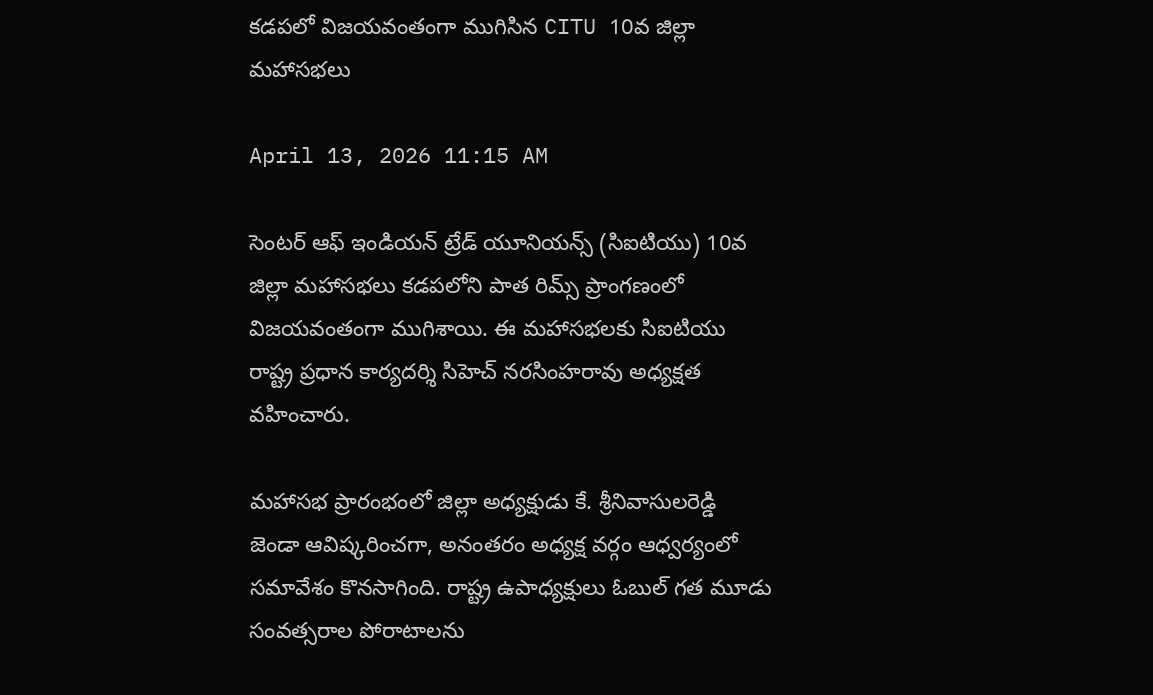కడపలో విజయవంతంగా ముగిసిన CITU 10వ జిల్లా మహాసభలు

April 13, 2026 11:15 AM

సెంటర్ ఆఫ్ ఇండియన్ ట్రేడ్ యూనియన్స్ (సిఐటియు) 10వ జిల్లా మహాసభలు కడపలోని పాత రిమ్స్ ప్రాంగణంలో విజయవంతంగా ముగిశాయి. ఈ మహాసభలకు సిఐటియు రాష్ట్ర ప్రధాన కార్యదర్శి సిహెచ్ నరసింహరావు అధ్యక్షత వహించారు.

మహాసభ ప్రారంభంలో జిల్లా అధ్యక్షుడు కే. శ్రీనివాసులరెడ్డి జెండా ఆవిష్కరించగా, అనంతరం అధ్యక్ష వర్గం ఆధ్వర్యంలో సమావేశం కొనసాగింది. రాష్ట్ర ఉపాధ్యక్షులు ఓబుల్ గత మూడు సంవత్సరాల పోరాటాలను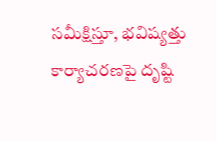సమీక్షిస్తూ, భవిష్యత్తు కార్యాచరణపై దృష్టి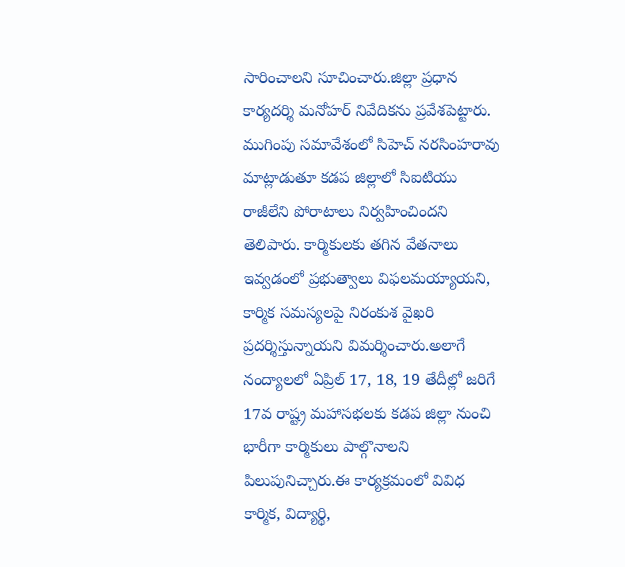సారించాలని సూచించారు.జిల్లా ప్రధాన కార్యదర్శి మనోహర్ నివేదికను ప్రవేశపెట్టారు. ముగింపు సమావేశంలో సిహెచ్ నరసింహరావు మాట్లాడుతూ కడప జిల్లాలో సిఐటియు రాజీలేని పోరాటాలు నిర్వహించిందని తెలిపారు. కార్మికులకు తగిన వేతనాలు ఇవ్వడంలో ప్రభుత్వాలు విఫలమయ్యాయని, కార్మిక సమస్యలపై నిరంకుశ వైఖరి ప్రదర్శిస్తున్నాయని విమర్శించారు.అలాగే నంద్యాలలో ఏప్రిల్ 17, 18, 19 తేదీల్లో జరిగే 17వ రాష్ట్ర మహాసభలకు కడప జిల్లా నుంచి భారీగా కార్మికులు పాల్గొనాలని పిలుపునిచ్చారు.ఈ కార్యక్రమంలో వివిధ కార్మిక, విద్యార్థి,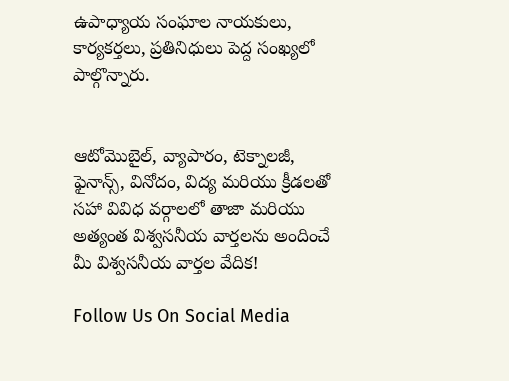ఉపాధ్యాయ సంఘాల నాయకులు, కార్యకర్తలు, ప్రతినిధులు పెద్ద సంఖ్యలో పాల్గొన్నారు.


ఆటోమొబైల్, వ్యాపారం, టెక్నాలజీ, ఫైనాన్స్, వినోదం, విద్య మరియు క్రీడలతో సహా వివిధ వర్గాలలో తాజా మరియు అత్యంత విశ్వసనీయ వార్తలను అందించే మీ విశ్వసనీయ వార్తల వేదిక!

Follow Us On Social Media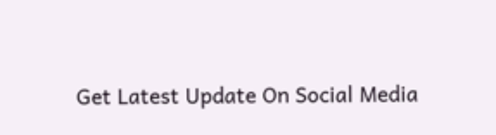Get Latest Update On Social Media